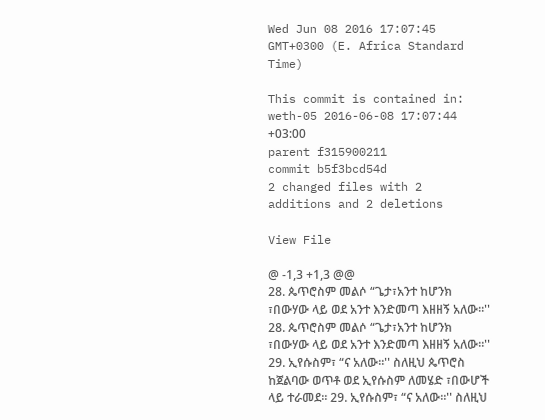Wed Jun 08 2016 17:07:45 GMT+0300 (E. Africa Standard Time)

This commit is contained in:
weth-05 2016-06-08 17:07:44 +03:00
parent f315900211
commit b5f3bcd54d
2 changed files with 2 additions and 2 deletions

View File

@ -1,3 +1,3 @@
28. ጴጥሮስም መልሶ “ጌታ፣አንተ ከሆንክ ፣በውሃው ላይ ወደ አንተ እንድመጣ እዘዘኝ አለው።'' 28. ጴጥሮስም መልሶ “ጌታ፣አንተ ከሆንክ ፣በውሃው ላይ ወደ አንተ እንድመጣ እዘዘኝ አለው።''
29. ኢየሱስም፣ “ና አለው።'' ስለዚህ ጴጥሮስ ከጀልባው ወጥቶ ወደ ኢየሱስም ለመሄድ ፣በውሆች ላይ ተራመደ። 29. ኢየሱስም፣ “ና አለው።'' ስለዚህ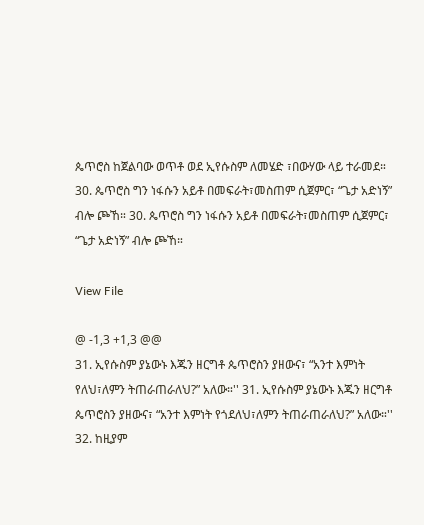ጴጥሮስ ከጀልባው ወጥቶ ወደ ኢየሱስም ለመሄድ ፣በውሃው ላይ ተራመደ።
30. ጴጥሮስ ግን ነፋሱን አይቶ በመፍራት፣መስጠም ሲጀምር፣ “ጌታ አድነኝ” ብሎ ጮኸ። 30. ጴጥሮስ ግን ነፋሱን አይቶ በመፍራት፣መስጠም ሲጀምር፣ “ጌታ አድነኝ” ብሎ ጮኸ።

View File

@ -1,3 +1,3 @@
31. ኢየሱስም ያኔውኑ እጁን ዘርግቶ ጴጥሮስን ያዘውና፣ “አንተ እምነት የለህ፣ለምን ትጠራጠራለህ?” አለው።'' 31. ኢየሱስም ያኔውኑ እጁን ዘርግቶ ጴጥሮስን ያዘውና፣ “አንተ እምነት የጎደለህ፣ለምን ትጠራጠራለህ?” አለው።''
32. ከዚያም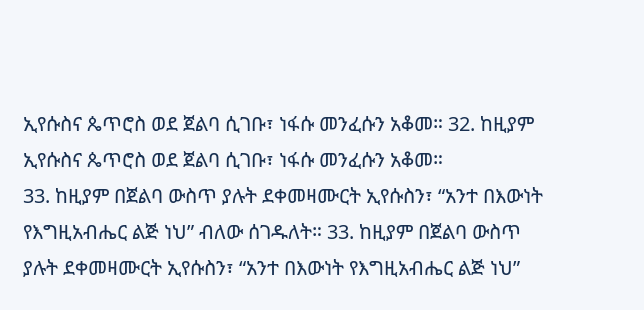ኢየሱስና ጴጥሮስ ወደ ጀልባ ሲገቡ፣ ነፋሱ መንፈሱን አቆመ። 32. ከዚያም ኢየሱስና ጴጥሮስ ወደ ጀልባ ሲገቡ፣ ነፋሱ መንፈሱን አቆመ።
33. ከዚያም በጀልባ ውስጥ ያሉት ደቀመዛሙርት ኢየሱስን፣ “አንተ በእውነት የእግዚአብሔር ልጅ ነህ” ብለው ሰገዱለት። 33. ከዚያም በጀልባ ውስጥ ያሉት ደቀመዛሙርት ኢየሱስን፣ “አንተ በእውነት የእግዚአብሔር ልጅ ነህ”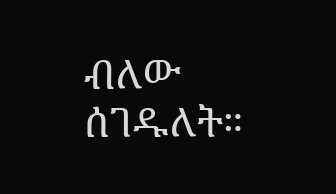ብለው ሰገዱለት።